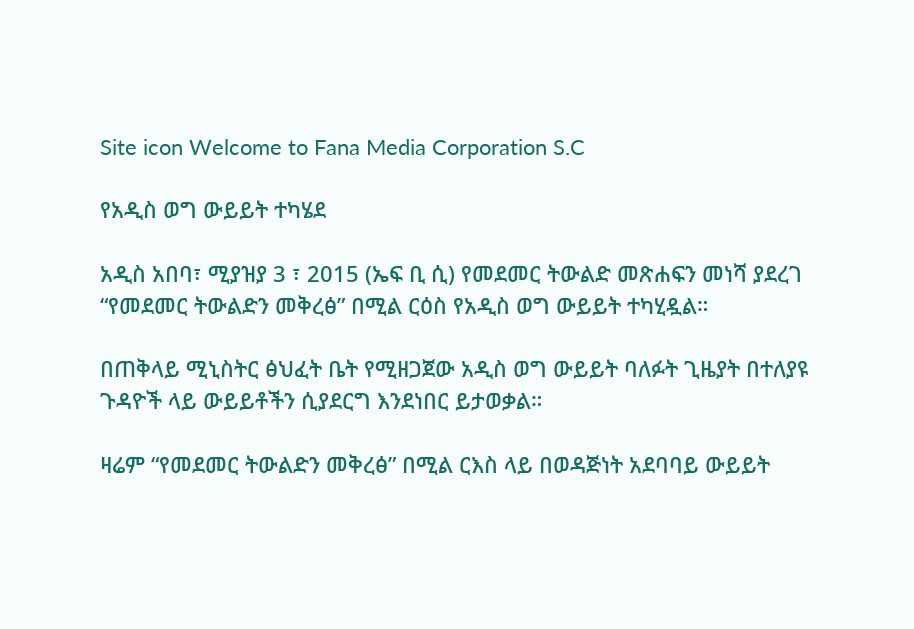Site icon Welcome to Fana Media Corporation S.C

የአዲስ ወግ ውይይት ተካሄደ

አዲስ አበባ፣ ሚያዝያ 3 ፣ 2015 (ኤፍ ቢ ሲ) የመደመር ትውልድ መጽሐፍን መነሻ ያደረገ “የመደመር ትውልድን መቅረፅ” በሚል ርዕስ የአዲስ ወግ ውይይት ተካሂዷል።

በጠቅላይ ሚኒስትር ፅህፈት ቤት የሚዘጋጀው አዲስ ወግ ውይይት ባለፉት ጊዜያት በተለያዩ ጉዳዮች ላይ ውይይቶችን ሲያደርግ እንደነበር ይታወቃል።

ዛሬም “የመደመር ትውልድን መቅረፅ” በሚል ርእስ ላይ በወዳጅነት አደባባይ ውይይት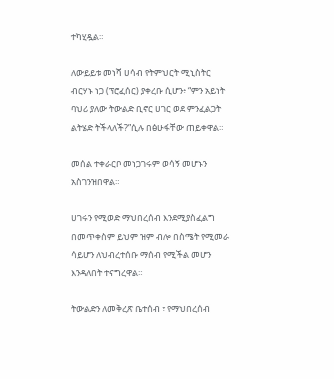ተካሂዷል።

ለውይይቱ መነሻ ሀሳብ የትምህርት ሚኒስትር ብርሃኑ ነጋ (ፕሮፈሰር) ያቀረቡ ሲሆን፥ “ምን አይነት ባህሪ ያለው ትውልድ ቢኖር ሀገር ወደ ምንፈልጋት ልትሄድ ትችላለች?”ሲሉ በፅሁፋቸው ጠይቀዋል።

መሰል ተቀራርቦ መነጋገሩም ወሳኝ መሆኑን አስገንዝበዋል።

ሀገሩን የሚወድ ማህበረሰብ እንደሚያስፈልግ በመጥቀስም ይህም ዝም ብሎ በስሜት የሚመራ ሳይሆን ለህብረተሰቡ ማሰብ የሚችል መሆን እንዳለበት ተናግረዋል።

ትውልድን ለመቅረጽ ቤተሰብ ፣ የማህበረሰብ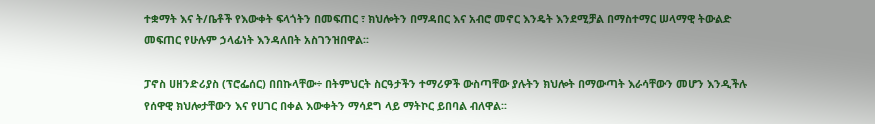ተቋማት እና ት/ቤቶች የእውቀት ፍላጎትን በመፍጠር ፣ ክህሎትን በማዳበር እና አብሮ መኖር እንዴት እንደሚቻል በማስተማር ሠላማዊ ትውልድ መፍጠር የሁሉም ኃላፊነት እንዳለበት አስገንዝበዋል፡፡

ፓኖስ ሀዘንድሪያስ (ፕሮፌሰር) በበኩላቸው÷ በትምህርት ስርዓታችን ተማሪዎች ውስጣቸው ያሉትን ክህሎት በማውጣት እራሳቸውን መሆን እንዲችሉ የሰዋዊ ክህሎታቸውን እና የሀገር በቀል እውቀትን ማሳደግ ላይ ማትኮር ይበባል ብለዋል፡፡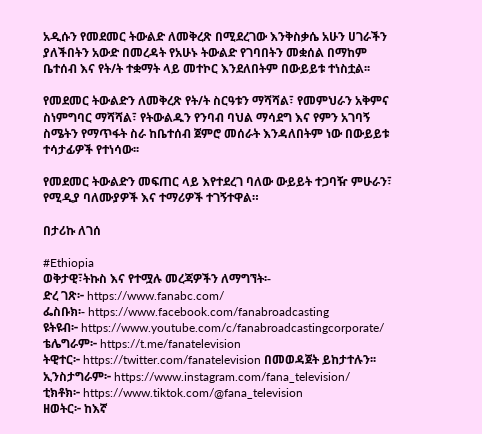አዲሱን የመደመር ትውልድ ለመቅረጽ በሚደረገው እንቅስቃሴ አሁን ሀገራችን ያለችበትን አውድ በመረዳት የአሁኑ ትውልድ የገባበትን መቋሰል በማከም ቤተሰብ እና የት/ት ተቋማት ላይ መተኮር እንደለበትም በውይይቱ ተነስቷል፡፡

የመደመር ትውልድን ለመቅረጽ የት/ት ስርዓቱን ማሻሻል፣ የመምህራን አቅምና ስነምግባር ማሻሻል፣ የትውልዱን የንባብ ባህል ማሳደግ እና የምን አገባኝ ስሜትን የማጥፋት ስራ ከቤተሰብ ጀምሮ መሰራት እንዳለበትም ነው በውይይቱ ተሳታፊዎች የተነሳው፡፡

የመደመር ትውልድን መፍጠር ላይ እየተደረገ ባለው ውይይት ተጋባዥ ምሁራን፣ የሚዲያ ባለሙያዎች እና ተማሪዎች ተገኝተዋል።

በታሪኩ ለገሰ

#Ethiopia
ወቅታዊ፣ትኩስ እና የተሟሉ መረጃዎችን ለማግኘት፡-
ድረ ገጽ፦ https://www.fanabc.com/
ፌስቡክ፡- https://www.facebook.com/fanabroadcasting
ዩትዩብ፦ https://www.youtube.com/c/fanabroadcastingcorporate/
ቴሌግራም፦ https://t.me/fanatelevision
ትዊተር፦ https://twitter.com/fanatelevision በመወዳጀት ይከታተሉን፡፡
ኢንስታግራም፦ https://www.instagram.com/fana_television/
ቲክቶክ፦ https://www.tiktok.com/@fana_television
ዘወትር፦ ከእኛ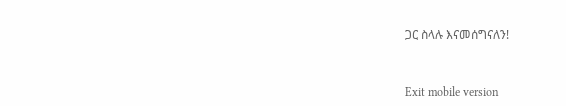ጋር ስላሉ እናመሰግናለን!



Exit mobile version